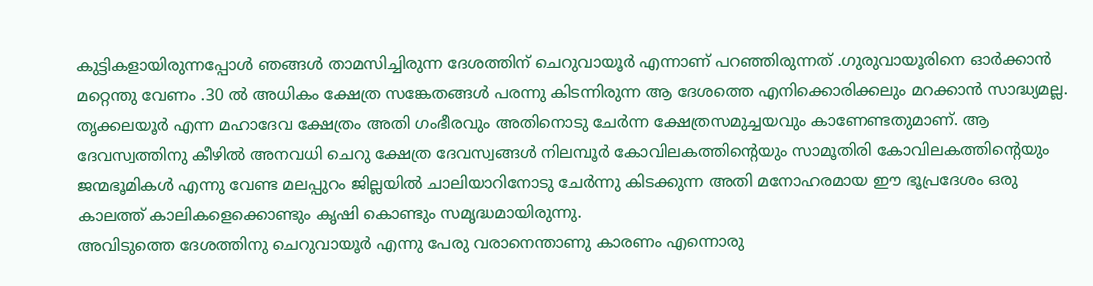കുട്ടികളായിരുന്നപ്പോൾ ഞങ്ങൾ താമസിച്ചിരുന്ന ദേശത്തിന് ചെറുവായൂർ എന്നാണ് പറഞ്ഞിരുന്നത് .ഗുരുവായൂരിനെ ഓർക്കാൻ മറ്റെന്തു വേണം .30 ൽ അധികം ക്ഷേത്ര സങ്കേതങ്ങൾ പരന്നു കിടന്നിരുന്ന ആ ദേശത്തെ എനിക്കൊരിക്കലും മറക്കാൻ സാദ്ധ്യമല്ല. തൃക്കലയൂർ എന്ന മഹാദേവ ക്ഷേത്രം അതി ഗംഭീരവും അതിനൊടു ചേർന്ന ക്ഷേത്രസമുച്ചയവും കാണേണ്ടതുമാണ്. ആ ദേവസ്വത്തിനു കീഴിൽ അനവധി ചെറു ക്ഷേത്ര ദേവസ്വങ്ങൾ നിലമ്പൂർ കോവിലകത്തിന്റെയും സാമൂതിരി കോവിലകത്തിന്റെയും ജന്മഭൂമികൾ എന്നു വേണ്ട മലപ്പുറം ജില്ലയിൽ ചാലിയാറിനോടു ചേർന്നു കിടക്കുന്ന അതി മനോഹരമായ ഈ ഭൂപ്രദേശം ഒരു കാലത്ത് കാലികളെക്കൊണ്ടും കൃഷി കൊണ്ടും സമൃദ്ധമായിരുന്നു.
അവിടുത്തെ ദേശത്തിനു ചെറുവായൂർ എന്നു പേരു വരാനെന്താണു കാരണം എന്നൊരു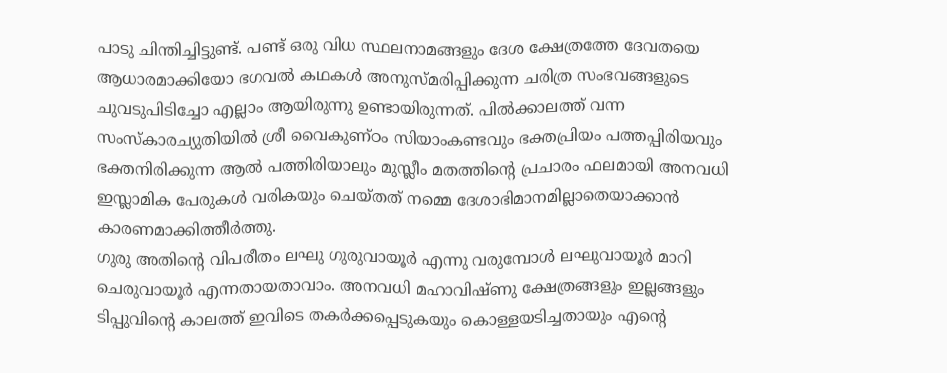പാടു ചിന്തിച്ചിട്ടുണ്ട്. പണ്ട് ഒരു വിധ സ്ഥലനാമങ്ങളും ദേശ ക്ഷേത്രത്തേ ദേവതയെ ആധാരമാക്കിയോ ഭഗവൽ കഥകൾ അനുസ്മരിപ്പിക്കുന്ന ചരിത്ര സംഭവങ്ങളുടെ ചുവടുപിടിച്ചോ എല്ലാം ആയിരുന്നു ഉണ്ടായിരുന്നത്. പിൽക്കാലത്ത് വന്ന സംസ്കാരച്യുതിയിൽ ശ്രീ വൈകുണ്ഠം സിയാംകണ്ടവും ഭക്തപ്രിയം പത്തപ്പിരിയവും ഭക്തനിരിക്കുന്ന ആൽ പത്തിരിയാലും മുസ്ലീം മതത്തിന്റെ പ്രചാരം ഫലമായി അനവധി ഇസ്ലാമിക പേരുകൾ വരികയും ചെയ്തത് നമ്മെ ദേശാഭിമാനമില്ലാതെയാക്കാൻ കാരണമാക്കിത്തീർത്തു.
ഗുരു അതിന്റെ വിപരീതം ലഘു ഗുരുവായൂർ എന്നു വരുമ്പോൾ ലഘുവായൂർ മാറി ചെരുവായൂർ എന്നതായതാവാം. അനവധി മഹാവിഷ്ണു ക്ഷേത്രങ്ങളും ഇല്ലങ്ങളും ടിപ്പുവിന്റെ കാലത്ത് ഇവിടെ തകർക്കപ്പെടുകയും കൊള്ളയടിച്ചതായും എന്റെ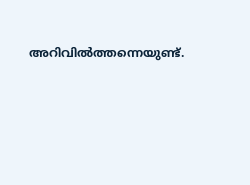അറിവിൽത്തന്നെയുണ്ട്.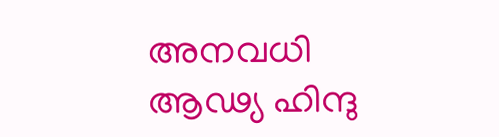അനവധി ആഢ്യ ഹിന്ദു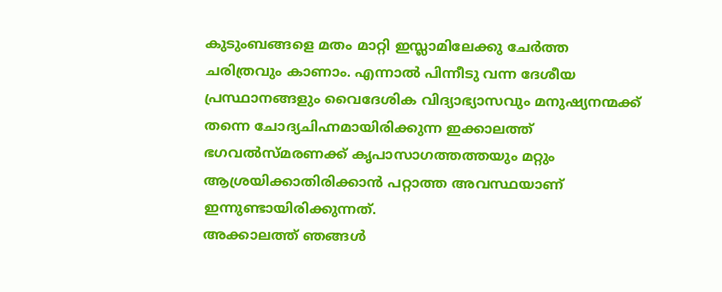കുടുംബങ്ങളെ മതം മാറ്റി ഇസ്ലാമിലേക്കു ചേർത്ത ചരിത്രവും കാണാം. എന്നാൽ പിന്നീടു വന്ന ദേശീയ പ്രസ്ഥാനങ്ങളും വൈദേശിക വിദ്യാഭ്യാസവും മനുഷ്യനന്മക്ക് തന്നെ ചോദ്യചിഹ്നമായിരിക്കുന്ന ഇക്കാലത്ത് ഭഗവൽസ്മരണക്ക് കൃപാസാഗത്തത്തയും മറ്റും ആശ്രയിക്കാതിരിക്കാൻ പറ്റാത്ത അവസ്ഥയാണ് ഇന്നുണ്ടായിരിക്കുന്നത്.
അക്കാലത്ത് ഞങ്ങൾ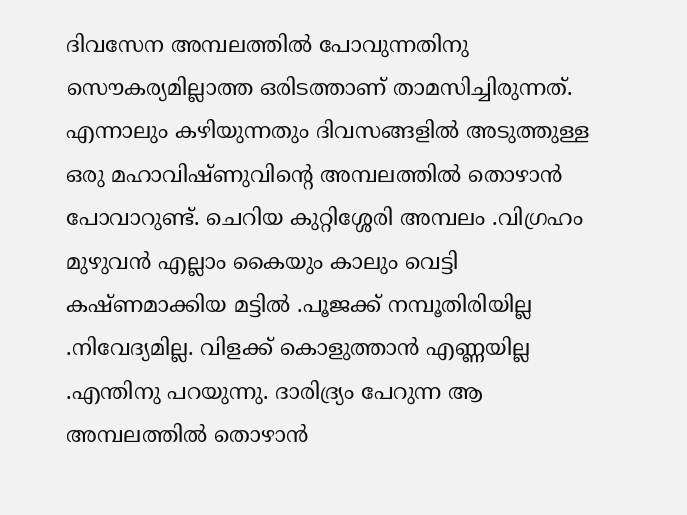ദിവസേന അമ്പലത്തിൽ പോവുന്നതിനു സൌകര്യമില്ലാത്ത ഒരിടത്താണ് താമസിച്ചിരുന്നത്. എന്നാലും കഴിയുന്നതും ദിവസങ്ങളിൽ അടുത്തുള്ള ഒരു മഹാവിഷ്ണുവിന്റെ അമ്പലത്തിൽ തൊഴാൻ പോവാറുണ്ട്. ചെറിയ കുറ്റിശ്ശേരി അമ്പലം .വിഗ്രഹം മുഴുവൻ എല്ലാം കൈയും കാലും വെട്ടി കഷ്ണമാക്കിയ മട്ടിൽ .പൂജക്ക് നമ്പൂതിരിയില്ല .നിവേദ്യമില്ല. വിളക്ക് കൊളുത്താൻ എണ്ണയില്ല .എന്തിനു പറയുന്നു. ദാരിദ്ര്യം പേറുന്ന ആ അമ്പലത്തിൽ തൊഴാൻ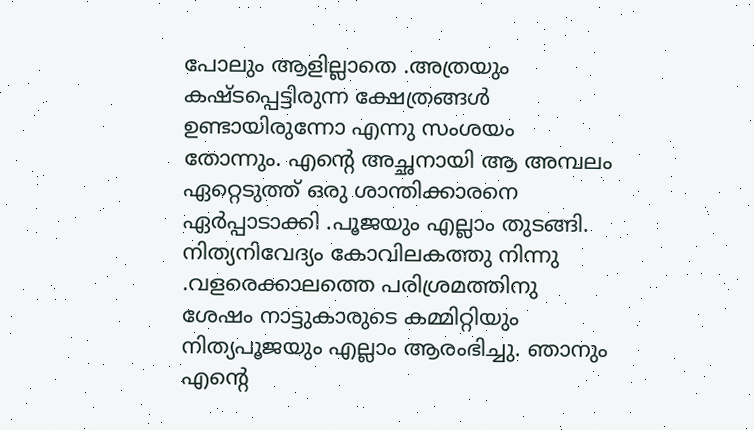പോലും ആളില്ലാതെ .അത്രയും കഷ്ടപ്പെട്ടിരുന്ന ക്ഷേത്രങ്ങൾ ഉണ്ടായിരുന്നോ എന്നു സംശയം തോന്നും. എന്റെ അച്ഛനായി ആ അമ്പലം ഏറ്റെടുത്ത് ഒരു ശാന്തിക്കാരനെ ഏർപ്പാടാക്കി .പൂജയും എല്ലാം തുടങ്ങി. നിത്യനിവേദ്യം കോവിലകത്തു നിന്നു .വളരെക്കാലത്തെ പരിശ്രമത്തിനു ശേഷം നാട്ടുകാരുടെ കമ്മിറ്റിയും നിത്യപൂജയും എല്ലാം ആരംഭിച്ചു. ഞാനും എന്റെ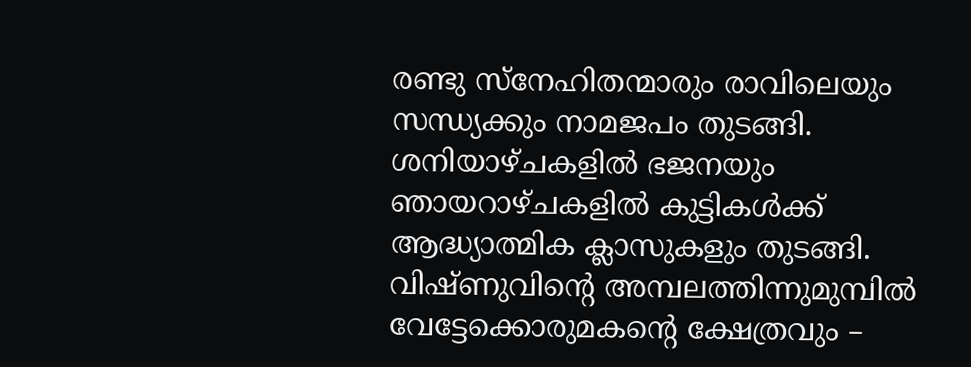രണ്ടു സ്നേഹിതന്മാരും രാവിലെയും സന്ധ്യക്കും നാമജപം തുടങ്ങി. ശനിയാഴ്ചകളിൽ ഭജനയും ഞായറാഴ്ചകളിൽ കുട്ടികൾക്ക് ആദ്ധ്യാത്മിക ക്ലാസുകളും തുടങ്ങി. വിഷ്ണുവിന്റെ അമ്പലത്തിന്നുമുമ്പിൽ വേട്ടേക്കൊരുമകന്റെ ക്ഷേത്രവും –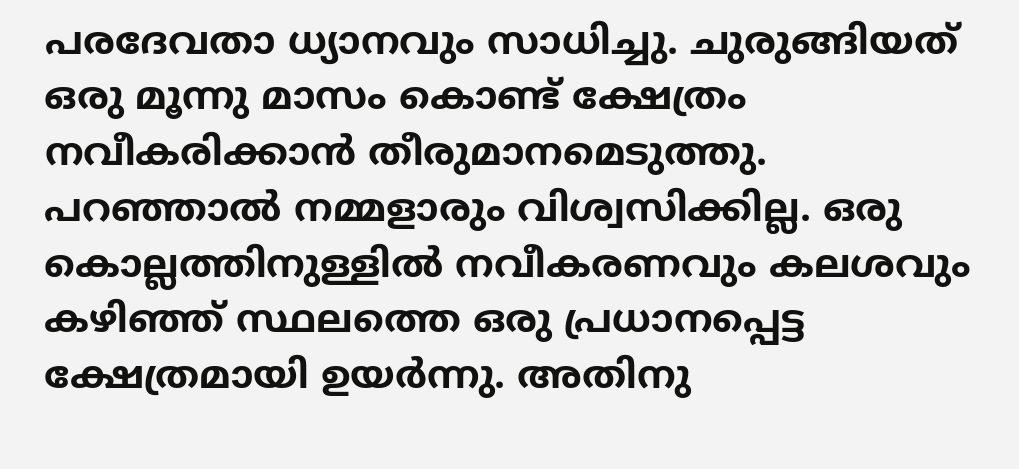പരദേവതാ ധ്യാനവും സാധിച്ചു. ചുരുങ്ങിയത് ഒരു മൂന്നു മാസം കൊണ്ട് ക്ഷേത്രം നവീകരിക്കാൻ തീരുമാനമെടുത്തു.
പറഞ്ഞാൽ നമ്മളാരും വിശ്വസിക്കില്ല. ഒരു കൊല്ലത്തിനുള്ളിൽ നവീകരണവും കലശവും കഴിഞ്ഞ് സ്ഥലത്തെ ഒരു പ്രധാനപ്പെട്ട ക്ഷേത്രമായി ഉയർന്നു. അതിനു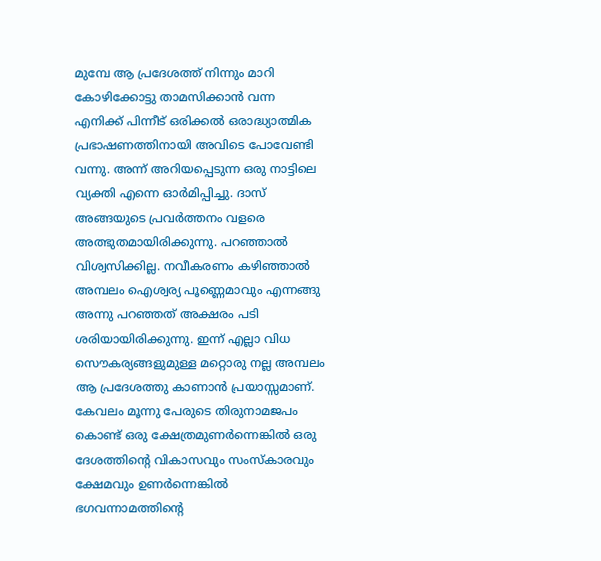മുമ്പേ ആ പ്രദേശത്ത് നിന്നും മാറി കോഴിക്കോട്ടു താമസിക്കാൻ വന്ന എനിക്ക് പിന്നീട് ഒരിക്കൽ ഒരാദ്ധ്യാത്മിക പ്രഭാഷണത്തിനായി അവിടെ പോവേണ്ടി വന്നു. അന്ന് അറിയപ്പെടുന്ന ഒരു നാട്ടിലെ വ്യക്തി എന്നെ ഓർമിപ്പിച്ചു. ദാസ് അങ്ങയുടെ പ്രവർത്തനം വളരെ അത്ഭുതമായിരിക്കുന്നു. പറഞ്ഞാൽ വിശ്വസിക്കില്ല. നവീകരണം കഴിഞ്ഞാൽ അമ്പലം ഐശ്വര്യ പൂണ്ണെമാവും എന്നങ്ങു അന്നു പറഞ്ഞത് അക്ഷരം പടി ശരിയായിരിക്കുന്നു. ഇന്ന് എല്ലാ വിധ സൌകര്യങ്ങളുമുള്ള മറ്റൊരു നല്ല അമ്പലം ആ പ്രദേശത്തു കാണാൻ പ്രയാസ്സമാണ്.
കേവലം മൂന്നു പേരുടെ തിരുനാമജപം കൊണ്ട് ഒരു ക്ഷേത്രമുണർന്നെങ്കിൽ ഒരു ദേശത്തിന്റെ വികാസവും സംസ്കാരവും ക്ഷേമവും ഉണർന്നെങ്കിൽ ഭഗവന്നാമത്തിന്റെ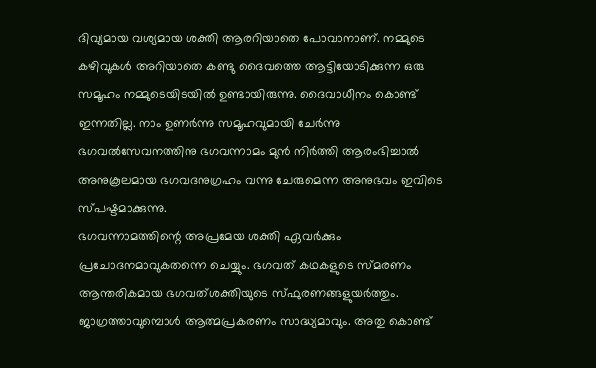ദിവ്യമായ വശ്യമായ ശക്തി ആരറിയാതെ പോവാനാണ്. നമ്മുടെ കഴിവുകൾ അറിയാതെ കണ്ടു ദൈവത്തെ ആട്ടിയോടിക്കുന്ന ഒരു സമൂഹം നമ്മുടെയിടയിൽ ഉണ്ടായിരുന്നു. ദൈവാധീനം കൊണ്ട് ഇന്നതില്ല. നാം ഉണർന്നു സമൂഹവുമായി ചേർന്നു ഭഗവൽസേവനത്തിനു ഭഗവന്നാമം മുൻ നിർത്തി ആരംഭിച്ചാൽ അനുകൂലമായ ഭഗവദനുഗ്രഹം വന്നു ചേരുമെന്ന അനുഭവം ഇവിടെ സ്പഷ്ടമാക്കുന്നു.
ഭഗവന്നാമത്തിന്റെ അപ്രമേയ ശക്തി ഏവർക്കും പ്രചോദനമാവുകതന്നെ ചെയ്യും. ഭഗവത് കഥകളുടെ സ്മരണം ആന്തരികമായ ഭഗവത്ശക്തിയുടെ സ്ഫുരണങ്ങളുയർത്തും. ജാഗ്രത്താവുമ്പൊൾ ആത്മപ്രകരണം സാദ്ധ്യമാവും. അതു കൊണ്ട്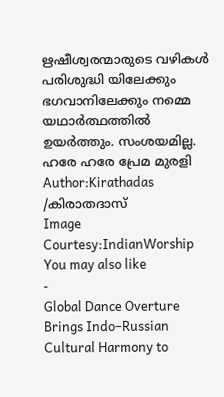ഋഷീശ്വരന്മാരുടെ വഴികൾ പരിശുദ്ധി യിലേക്കും ഭഗവാനിലേക്കും നമ്മെ യഥാർത്ഥത്തിൽ ഉയർത്തും. സംശയമില്ല.
ഹരേ ഹരേ പ്രേമ മുരളി
Author:Kirathadas /കിരാതദാസ്
Image Courtesy:IndianWorship
You may also like
-
Global Dance Overture Brings Indo–Russian Cultural Harmony to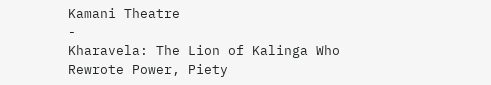Kamani Theatre
-
Kharavela: The Lion of Kalinga Who Rewrote Power, Piety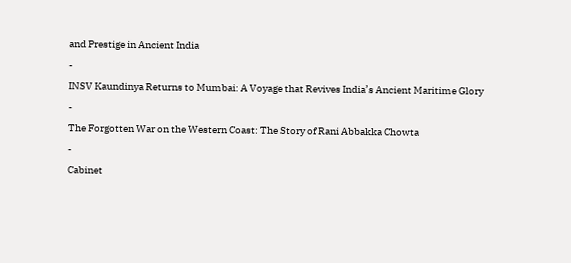and Prestige in Ancient India
-
INSV Kaundinya Returns to Mumbai: A Voyage that Revives India’s Ancient Maritime Glory
-
The Forgotten War on the Western Coast: The Story of Rani Abbakka Chowta
-
Cabinet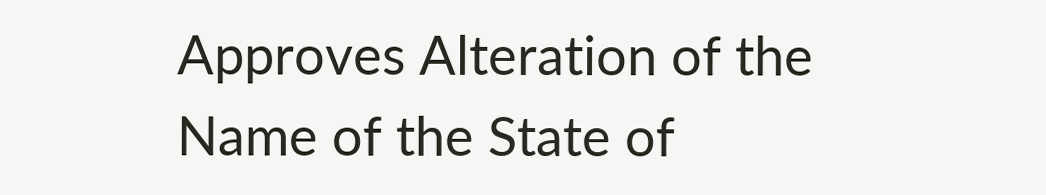Approves Alteration of the Name of the State of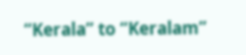“Kerala” to “Keralam”